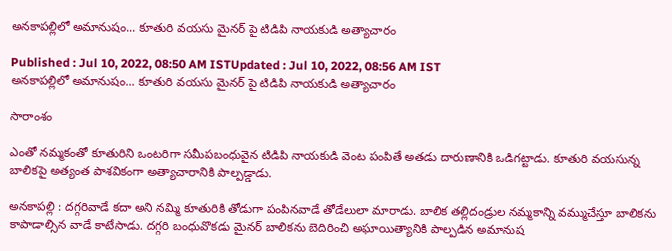అనకాపల్లిలో అమానుషం... కూతురి వయసు మైనర్ పై టిడిపి నాయకుడి అత్యాచారం

Published : Jul 10, 2022, 08:50 AM ISTUpdated : Jul 10, 2022, 08:56 AM IST
అనకాపల్లిలో అమానుషం... కూతురి వయసు మైనర్ పై టిడిపి నాయకుడి అత్యాచారం

సారాంశం

ఎంతో నమ్మకంతో కూతురిని ఒంటరిగా సమీపబంధువైన టిడిపి నాయకుడి వెంట పంపితే అతడు దారుణానికి ఒడిగట్టాడు. కూతురి వయసున్న బాలికపై అత్యంత పాశవికంగా అత్యాచారానికి పాల్పడ్డాడు.

అనకాపల్లి : దగ్గరివాడే కదా అని నమ్మి కూతురికి తోడుగా పంపినవాడే తోడేలులా మారాడు. బాలిక తల్లిదండ్రుల నమ్మకాన్ని వమ్ముచేస్తూ బాలికను కాపాడాల్సిన వాడే కాటేసాడు. దగ్గరి బంధువొకడు మైనర్ బాలికను బెదిరించి అఘాయిత్యానికి పాల్పడిన అమానుష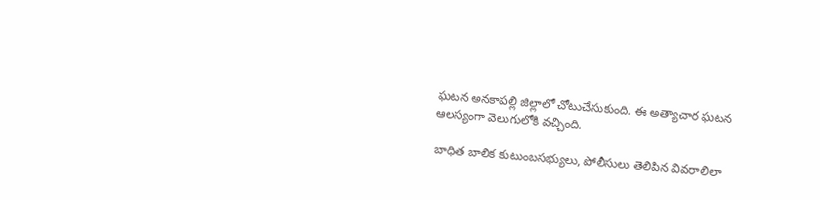ఘటన అనకాపల్లి జిల్లాలో చోటుచేసుకుంది. ఈ అత్యాచార ఘటన ఆలస్యంగా వెలుగులోకి వచ్చింది.

బాధిత బాలిక కుటుంబసభ్యులు, పోలీసులు తెలిపిన వివరాలిలా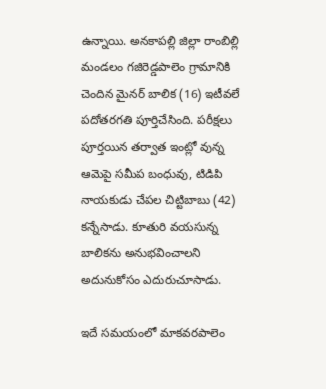ఉన్నాయి. అనకాపల్లి జిల్లా రాంబిల్లి మండలం గజిరెడ్డపాలెం గ్రామానికి చెందిన మైనర్ బాలిక (16) ఇటీవలే పదోతరగతి పూర్తిచేసింది. పరీక్షలు పూర్తయిన తర్వాత ఇంట్లో వున్న ఆమెపై సమీప బంధువు, టిడిపి నాయకుడు చేపల చిట్టిబాబు (42) కన్నేసాడు. కూతురి వయసున్న బాలికను అనుభవించాలని అదునుకోసం ఎదురుచూసాడు.

ఇదే సమయంలో మాకవరపాలెం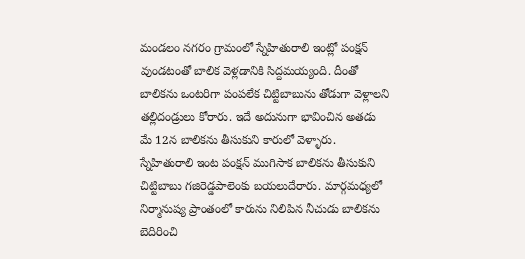మండలం నగరం గ్రామంలో స్నేహితురాలి ఇంట్లో పంక్షన్ వుండటంతో బాలిక వెళ్లడానికి సిద్దమయ్యంది. దీంతో బాలికను ఒంటరిగా పంపలేక చిట్టిబాబును తోడుగా వెళ్లాలని తల్లిదండ్రులు కోరారు. ఇదే అదునుగా భావించిన అతడు మే 12న బాలికను తీసుకుని కారులో వెళ్ళారు. స్నేహితురాలి ఇంట పంక్షన్ ముగిసాక బాలికను తీసుకుని చిట్టిబాబు గజిరెడ్డపాలెంకు బయలుదేరారు. మార్గమధ్యలో నిర్మానుష్య ప్రాంతంలో కారును నిలిపిన నీచుడు బాలికను బెదిరించి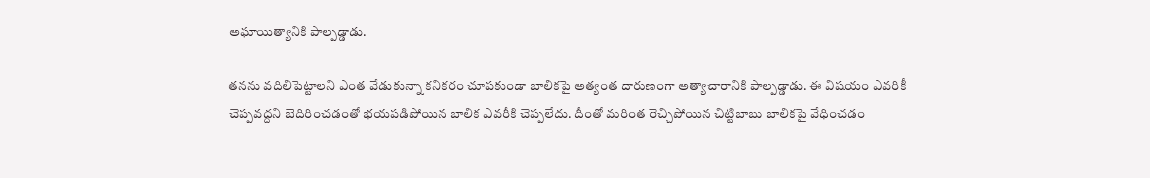అఘాయిత్యానికి పాల్పడ్డాడు.

తనను వదిలిపెట్టాలని ఎంత వేడుకున్నా కనికరం చూపకుండా బాలికపై అత్యంత దారుణంగా అత్యాచారానికి పాల్పడ్డాడు. ఈ విషయం ఎవరికీ చెప్పవద్దని బెదిరించడంతో భయపడిపోయిన బాలిక ఎవరీకి చెప్పలేదు. దీంతో మరింత రెచ్చిపోయిన చిట్టిబాబు బాలికపై వేధించడం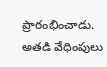ప్రారంభించాడు. అతడి వేధింపులు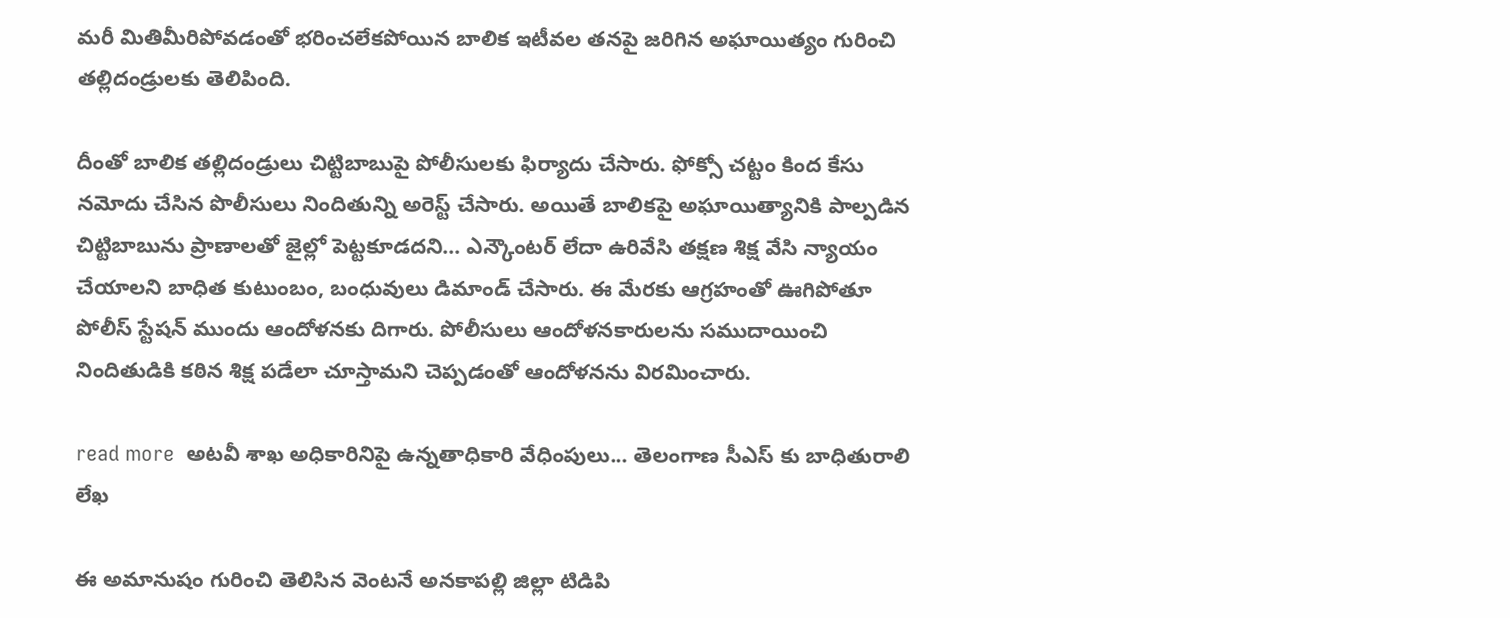మరీ మితిమీరిపోవడంతో భరించలేకపోయిన బాలిక ఇటీవల తనపై జరిగిన అఘాయిత్యం గురించి తల్లిదండ్రులకు తెలిపింది.

దీంతో బాలిక తల్లిదండ్రులు చిట్టిబాబుపై పోలీసులకు ఫిర్యాదు చేసారు. ఫోక్సో చట్టం కింద కేసు నమోదు చేసిన పొలీసులు నిందితున్ని అరెస్ట్ చేసారు. అయితే బాలికపై అఘాయిత్యానికి పాల్పడిన చిట్టిబాబును ప్రాణాలతో జైల్లో పెట్టకూడదని... ఎన్కౌంటర్ లేదా ఉరివేసి తక్షణ శిక్ష వేసి న్యాయం చేయాలని బాధిత కుటుంబం, బంధువులు డిమాండ్ చేసారు. ఈ మేరకు ఆగ్రహంతో ఊగిపోతూ పోలీస్ స్టేషన్ ముందు ఆందోళనకు దిగారు. పోలీసులు ఆందోళనకారులను సముదాయించి నిందితుడికి కఠిన శిక్ష పడేలా చూస్తామని చెప్పడంతో ఆందోళనను విరమించారు.

read more  అటవీ శాఖ అధికారినిపై ఉన్నతాధికారి వేధింపులు... తెలంగాణ సీఎస్ కు బాధితురాలి లేఖ

ఈ అమానుషం గురించి తెలిసిన వెంటనే అనకాపల్లి జిల్లా టిడిపి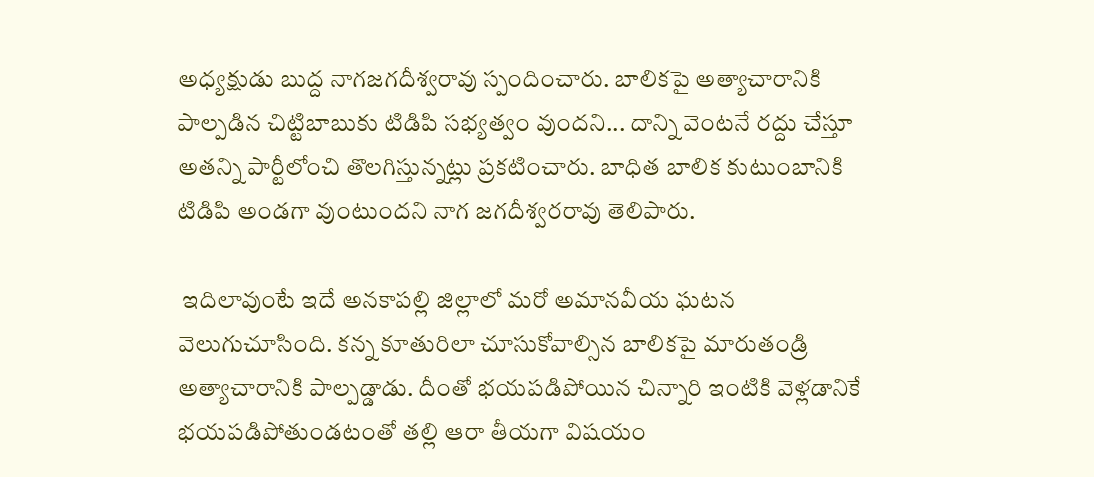అధ్యక్షుడు బుద్ద నాగజగదీశ్వరావు స్పందించారు. బాలికపై అత్యాచారానికి పాల్పడిన చిట్టిబాబుకు టిడిపి సభ్యత్వం వుందని... దాన్ని వెంటనే రద్దు చేస్తూ అతన్ని పార్టీలోంచి తొలగిస్తున్నట్లు ప్రకటించారు. బాధిత బాలిక కుటుంబానికి టిడిపి అండగా వుంటుందని నాగ జగదీశ్వరరావు తెలిపారు.

 ఇదిలావుంటే ఇదే అనకాపల్లి జిల్లాలో మరో అమానవీయ ఘటన వెలుగుచూసింది. కన్న కూతురిలా చూసుకోవాల్సిన బాలికపై మారుతండ్రి అత్యాచారానికి పాల్పడ్డాడు. దీంతో భయపడిపోయిన చిన్నారి ఇంటికి వెళ్లడానికే భయపడిపోతుండటంతో తల్లి ఆరా తీయగా విషయం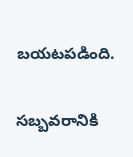బయటపడింది.

సబ్బవరానికి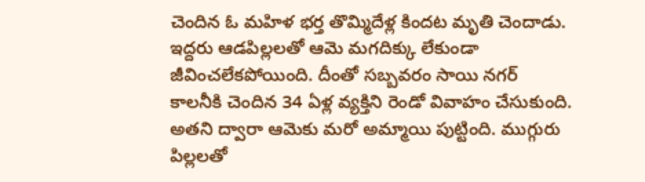చెందిన ఓ మహిళ భర్త తొమ్మిదేళ్ల కిందట మృతి చెందాడు. ఇద్దరు ఆడపిల్లలతో ఆమె మగదిక్కు లేకుండా జీవించలేకపోయింది. దీంతో సబ్బవరం సాయి నగర్ కాలనీకి చెందిన 34 ఏళ్ల వ్యక్తిని రెండో వివాహం చేసుకుంది. అతని ద్వారా ఆమెకు మరో అమ్మాయి పుట్టింది. ముగ్గురు పిల్లలతో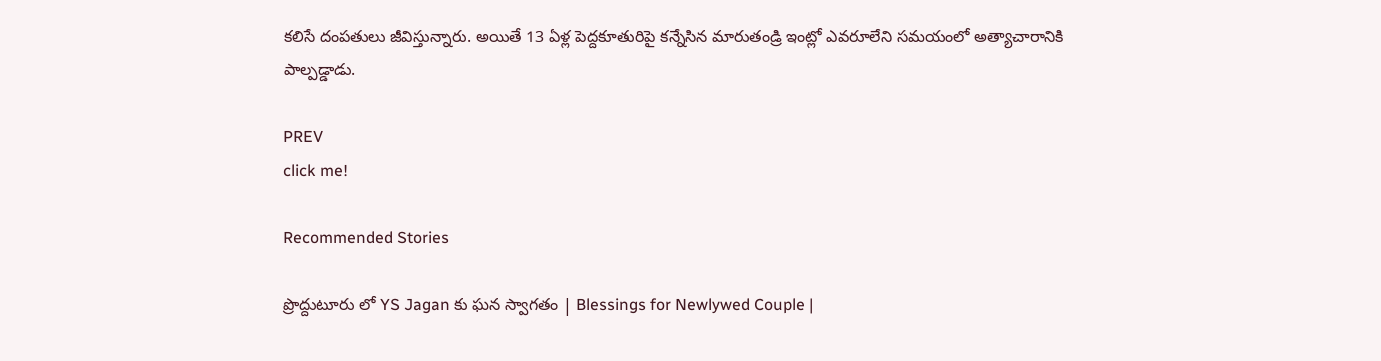కలిసే దంపతులు జీవిస్తున్నారు. అయితే 13 ఏళ్ల పెద్దకూతురిపై కన్నేసిన మారుతండ్రి ఇంట్లో ఎవరూలేని సమయంలో అత్యాచారానికి పాల్పడ్డాడు.

PREV
click me!

Recommended Stories

ప్రొద్దుటూరు లో YS Jagan కు ఘన స్వాగతం | Blessings for Newlywed Couple |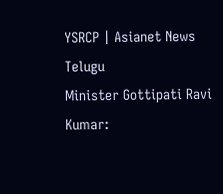YSRCP | Asianet News Telugu
Minister Gottipati Ravi Kumar: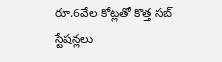రూ.6వేల కోట్ల‌తో కొత్త స‌బ్ స్టేష‌న్లలు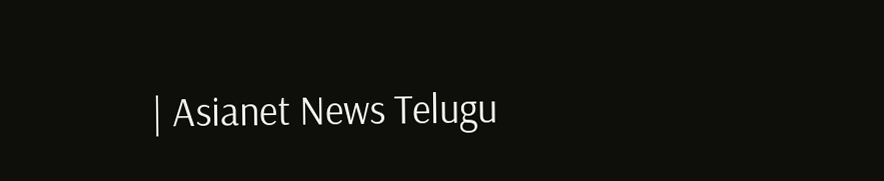| Asianet News Telugu